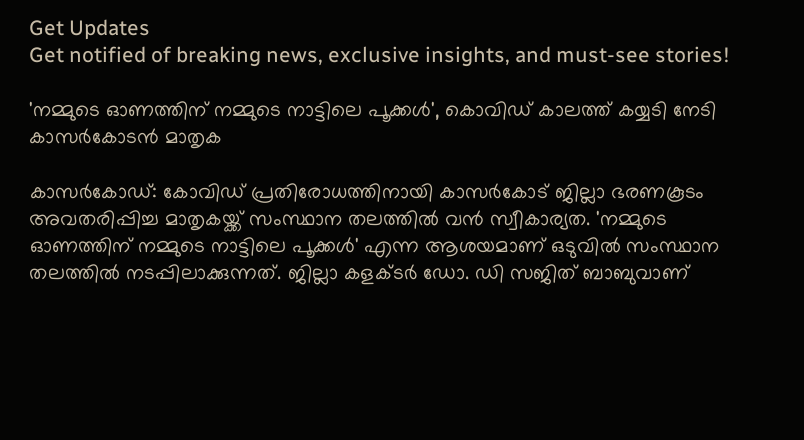Get Updates
Get notified of breaking news, exclusive insights, and must-see stories!

'നമ്മുടെ ഓണത്തിന് നമ്മുടെ നാട്ടിലെ പൂക്കള്‍', കൊവിഡ് കാലത്ത് കയ്യടി നേടി കാസർകോടൻ മാതൃക

കാസർകോഡ്: കോവിഡ് പ്രതിരോധത്തിനായി കാസര്‍കോട് ജില്ലാ ഭരണകൂടം അവതരിപ്പിച്ച മാതൃകയ്ക്ക് സംസ്ഥാന തലത്തില്‍ വന്‍ സ്വീകാര്യത. 'നമ്മുടെ ഓണത്തിന് നമ്മുടെ നാട്ടിലെ പൂക്കള്‍' എന്ന ആശയമാണ് ഒടുവില്‍ സംസ്ഥാന തലത്തില്‍ നടപ്പിലാക്കുന്നത്. ജില്ലാ കളക്ടര്‍ ഡോ. ഡി സജിത് ബാബുവാണ്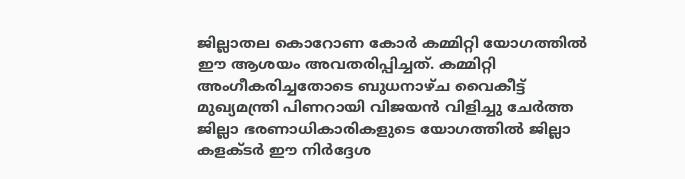ജില്ലാതല കൊറോണ കോര്‍ കമ്മിറ്റി യോഗത്തില്‍ ഈ ആശയം അവതരിപ്പിച്ചത്. കമ്മിറ്റി അംഗീകരിച്ചതോടെ ബുധനാഴ്ച വൈകീട്ട് മുഖ്യമന്ത്രി പിണറായി വിജയന്‍ വിളിച്ചു ചേര്‍ത്ത ജില്ലാ ഭരണാധികാരികളുടെ യോഗത്തില്‍ ജില്ലാ കളക്ടര്‍ ഈ നിര്‍ദ്ദേശ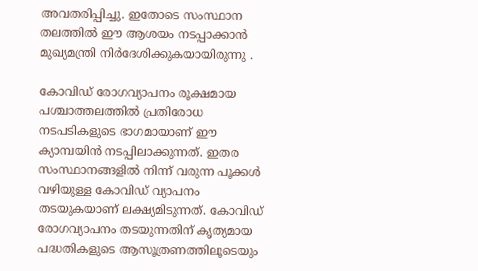അവതരിപ്പിച്ചു. ഇതോടെ സംസ്ഥാന തലത്തില്‍ ഈ ആശയം നടപ്പാക്കാൻ മുഖ്യമന്ത്രി നിർദേശിക്കുകയായിരുന്നു .

കോവിഡ് രോഗവ്യാപനം രൂക്ഷമായ പശ്ചാത്തലത്തില്‍ പ്രതിരോധ നടപടികളുടെ ഭാഗമായാണ് ഈ ക്യാമ്പയിന്‍ നടപ്പിലാക്കുന്നത്. ഇതര സംസ്ഥാനങ്ങളില്‍ നിന്ന് വരുന്ന പൂക്കള്‍ വഴിയുള്ള കോവിഡ് വ്യാപനം തടയുകയാണ് ലക്ഷ്യമിടുന്നത്. കോവിഡ് രോഗവ്യാപനം തടയുന്നതിന് കൃത്യമായ പദ്ധതികളുടെ ആസൂത്രണത്തിലൂടെയും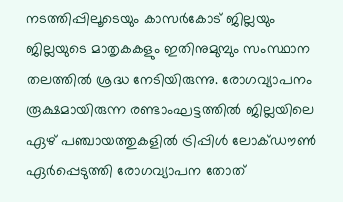നടത്തിപ്പിലൂടെയും കാസര്‍കോട് ജില്ലയും ജില്ലയുടെ മാതൃകകളും ഇതിനുമുമ്പും സംസ്ഥാന തലത്തില്‍ ശ്രദ്ധ നേടിയിരുന്നു. രോഗവ്യാപനം രൂക്ഷമായിരുന്ന രണ്ടാംഘട്ടത്തില്‍ ജില്ലയിലെ ഏഴ് പഞ്ചായത്തുകളില്‍ ട്രിപ്പിള്‍ ലോക്ഡൗണ്‍ ഏര്‍പ്പെടുത്തി രോഗവ്യാപന തോത്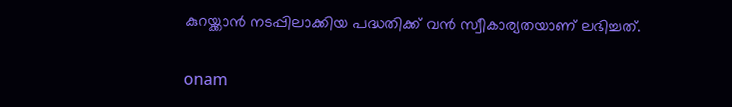കുറയ്ക്കാന്‍ നടപ്പിലാക്കിയ പദ്ധതിക്ക് വന്‍ സ്വീകാര്യതയാണ് ലഭിച്ചത്.

onam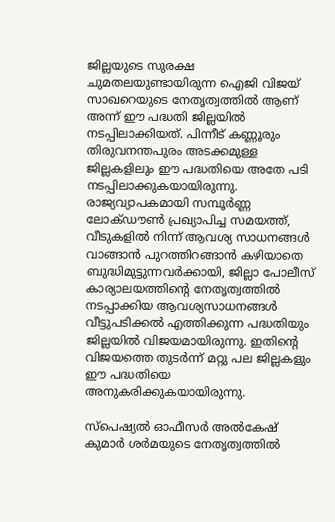ജില്ലയുടെ സുരക്ഷ ചുമതലയുണ്ടായിരുന്ന ഐജി വിജയ് സാഖറെയുടെ നേതൃത്വത്തില്‍ ആണ് അന്ന് ഈ പദ്ധതി ജില്ലയില്‍ നടപ്പിലാക്കിയത്. പിന്നീട് കണ്ണൂരും തിരുവനന്തപുരം അടക്കമുള്ള ജില്ലകളിലും ഈ പദ്ധതിയെ അതേ പടി നടപ്പിലാക്കുകയായിരുന്നു. രാജ്യവ്യാപകമായി സമ്പൂര്‍ണ്ണ ലോക്ഡൗണ്‍ പ്രഖ്യാപിച്ച സമയത്ത്, വീടുകളില്‍ നിന്ന് ആവശ്യ സാധനങ്ങള്‍ വാങ്ങാന്‍ പുറത്തിറങ്ങാന്‍ കഴിയാതെ ബുദ്ധിമുട്ടുന്നവര്‍ക്കായി, ജില്ലാ പോലീസ് കാര്യാലയത്തിന്റെ നേതൃത്വത്തില്‍ നടപ്പാക്കിയ ആവശ്യസാധനങ്ങള്‍ വീട്ടുപടിക്കല്‍ എത്തിക്കുന്ന പദ്ധതിയും ജില്ലയില്‍ വിജയമായിരുന്നു. ഇതിന്റെ വിജയത്തെ തുടര്‍ന്ന് മറ്റു പല ജില്ലകളും ഈ പദ്ധതിയെ അനുകരിക്കുകയായിരുന്നു.

സ്‌പെഷ്യല്‍ ഓഫീസര്‍ അല്‍കേഷ് കുമാര്‍ ശര്‍മയുടെ നേതൃത്വത്തില്‍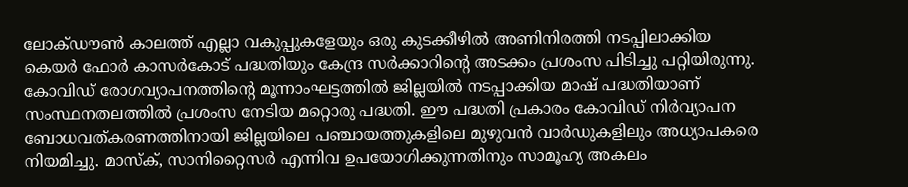ലോക്ഡൗണ്‍ കാലത്ത് എല്ലാ വകുപ്പുകളേയും ഒരു കുടക്കീഴില്‍ അണിനിരത്തി നടപ്പിലാക്കിയ കെയര്‍ ഫോര്‍ കാസര്‍കോട് പദ്ധതിയും കേന്ദ്ര സര്‍ക്കാറിന്റെ അടക്കം പ്രശംസ പിടിച്ചു പറ്റിയിരുന്നു. കോവിഡ് രോഗവ്യാപനത്തിന്റെ മൂന്നാംഘട്ടത്തില്‍ ജില്ലയില്‍ നടപ്പാക്കിയ മാഷ് പദ്ധതിയാണ് സംസ്ഥനതലത്തില്‍ പ്രശംസ നേടിയ മറ്റൊരു പദ്ധതി. ഈ പദ്ധതി പ്രകാരം കോവിഡ് നിര്‍വ്യാപന ബോധവത്കരണത്തിനായി ജില്ലയിലെ പഞ്ചായത്തുകളിലെ മുഴുവന്‍ വാര്‍ഡുകളിലും അധ്യാപകരെ നിയമിച്ചു. മാസ്‌ക്, സാനിറ്റൈസര്‍ എന്നിവ ഉപയോഗിക്കുന്നതിനും സാമൂഹ്യ അകലം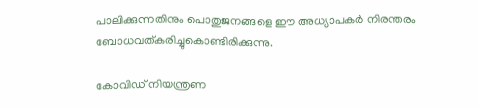പാലിക്കുന്നതിനും പൊതുജനങ്ങളെ ഈ അധ്യാപകര്‍ നിരന്തരം ബോധവത്കരിച്ചുകൊണ്ടിരിക്കുന്നു.

കോവിഡ് നിയന്ത്രണ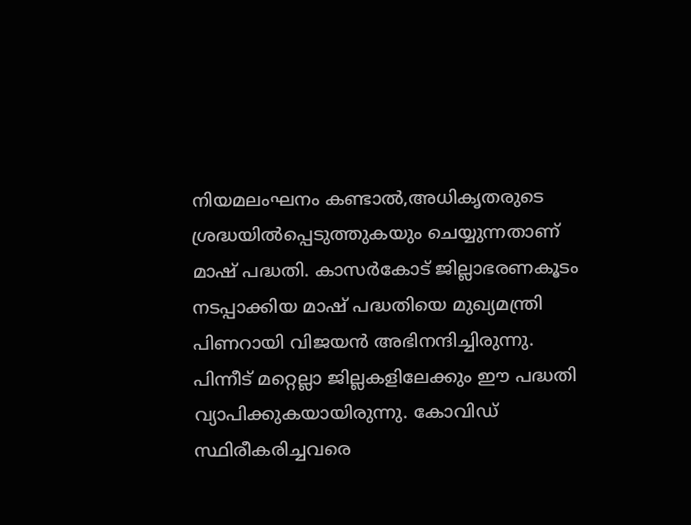നിയമലംഘനം കണ്ടാല്‍,അധികൃതരുടെ ശ്രദ്ധയില്‍പ്പെടുത്തുകയും ചെയ്യുന്നതാണ് മാഷ് പദ്ധതി. കാസര്‍കോട് ജില്ലാഭരണകൂടം നടപ്പാക്കിയ മാഷ് പദ്ധതിയെ മുഖ്യമന്ത്രി പിണറായി വിജയന്‍ അഭിനന്ദിച്ചിരുന്നു. പിന്നീട് മറ്റെല്ലാ ജില്ലകളിലേക്കും ഈ പദ്ധതി വ്യാപിക്കുകയായിരുന്നു. കോവിഡ് സ്ഥിരീകരിച്ചവരെ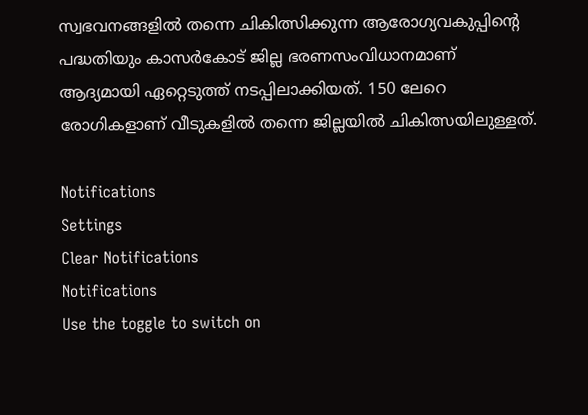സ്വഭവനങ്ങളില്‍ തന്നെ ചികിത്സിക്കുന്ന ആരോഗ്യവകുപ്പിന്റെ പദ്ധതിയും കാസര്‍കോട് ജില്ല ഭരണസംവിധാനമാണ് ആദ്യമായി ഏറ്റെടുത്ത് നടപ്പിലാക്കിയത്. 150 ലേറെ രോഗികളാണ് വീടുകളില്‍ തന്നെ ജില്ലയില്‍ ചികിത്സയിലുള്ളത്.

Notifications
Settings
Clear Notifications
Notifications
Use the toggle to switch on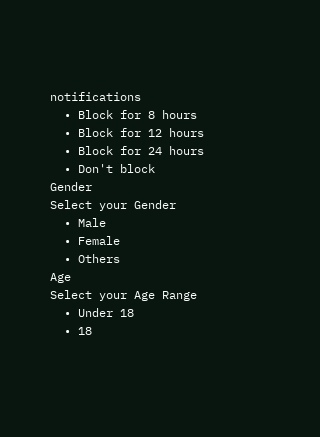notifications
  • Block for 8 hours
  • Block for 12 hours
  • Block for 24 hours
  • Don't block
Gender
Select your Gender
  • Male
  • Female
  • Others
Age
Select your Age Range
  • Under 18
  • 18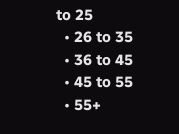to 25
  • 26 to 35
  • 36 to 45
  • 45 to 55
  • 55+